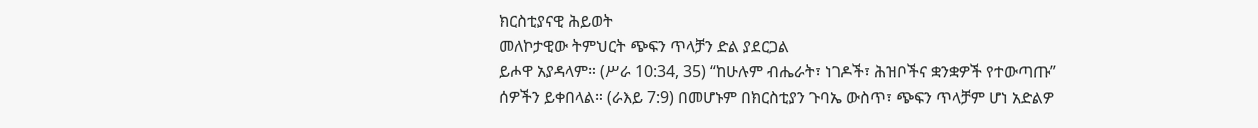ክርስቲያናዊ ሕይወት
መለኮታዊው ትምህርት ጭፍን ጥላቻን ድል ያደርጋል
ይሖዋ አያዳላም። (ሥራ 10:34, 35) “ከሁሉም ብሔራት፣ ነገዶች፣ ሕዝቦችና ቋንቋዎች የተውጣጡ” ሰዎችን ይቀበላል። (ራእይ 7:9) በመሆኑም በክርስቲያን ጉባኤ ውስጥ፣ ጭፍን ጥላቻም ሆነ አድልዎ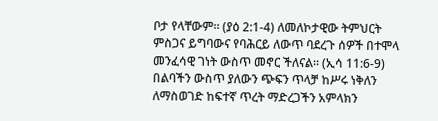ቦታ የላቸውም። (ያዕ 2:1-4) ለመለኮታዊው ትምህርት ምስጋና ይግባውና የባሕርይ ለውጥ ባደረጉ ሰዎች በተሞላ መንፈሳዊ ገነት ውስጥ መኖር ችለናል። (ኢሳ 11:6-9) በልባችን ውስጥ ያለውን ጭፍን ጥላቻ ከሥሩ ነቅለን ለማስወገድ ከፍተኛ ጥረት ማድረጋችን አምላክን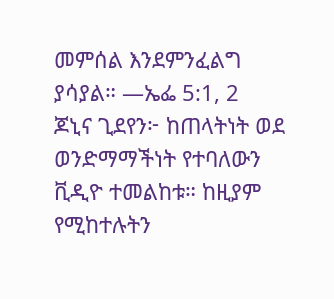መምሰል እንደምንፈልግ ያሳያል። —ኤፌ 5:1, 2
ጆኒና ጊደየን፦ ከጠላትነት ወደ ወንድማማችነት የተባለውን ቪዲዮ ተመልከቱ። ከዚያም የሚከተሉትን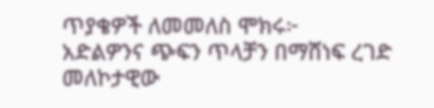ጥያቄዎች ለመመለስ ሞክሩ፦
አድልዎንና ጭፍን ጥላቻን በማሸነፍ ረገድ መለኮታዊው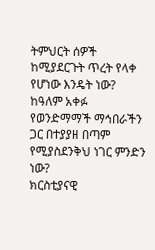ትምህርት ሰዎች ከሚያደርጉት ጥረት የላቀ የሆነው እንዴት ነው?
ከዓለም አቀፉ የወንድማማች ማኅበራችን ጋር በተያያዘ በጣም የሚያስደንቅህ ነገር ምንድን ነው?
ክርስቲያናዊ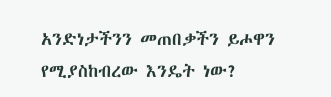አንድነታችንን መጠበቃችን ይሖዋን የሚያስከብረው እንዴት ነው?